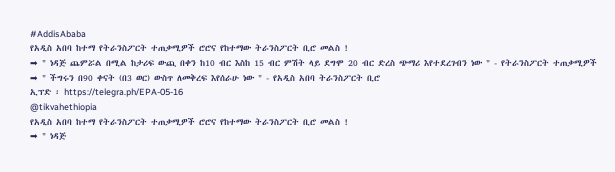#AddisAbaba
የአዲስ አበባ ከተማ የትራንስፖርት ተጠቃሚዎች ሮሮና የከተማው ትራንስፖርት ቢሮ መልስ !
➡ " ነዳጅ ጨምሯል በሚል ከታሪፍ ውጪ በቀን ከ10 ብር እስከ 15 ብር ምሽት ላይ ደግሞ 20 ብር ድረስ ጭማሪ እየተደረገብን ነው " - የትራንስፖርት ተጠቃሚዎች
➡ " ችግሩን በ90 ቀናት (በ3 ወር) ውስጥ ለመቅረፍ እየሰራሁ ነው " - የአዲስ አበባ ትራንስፖርት ቢሮ
ኢፕድ ፡ https://telegra.ph/EPA-05-16
@tikvahethiopia
የአዲስ አበባ ከተማ የትራንስፖርት ተጠቃሚዎች ሮሮና የከተማው ትራንስፖርት ቢሮ መልስ !
➡ " ነዳጅ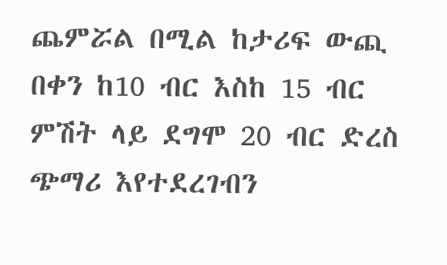ጨምሯል በሚል ከታሪፍ ውጪ በቀን ከ10 ብር እስከ 15 ብር ምሽት ላይ ደግሞ 20 ብር ድረስ ጭማሪ እየተደረገብን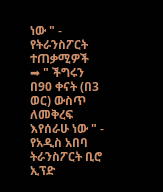ነው " - የትራንስፖርት ተጠቃሚዎች
➡ " ችግሩን በ90 ቀናት (በ3 ወር) ውስጥ ለመቅረፍ እየሰራሁ ነው " - የአዲስ አበባ ትራንስፖርት ቢሮ
ኢፕድ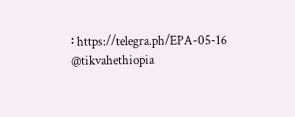፡ https://telegra.ph/EPA-05-16
@tikvahethiopia